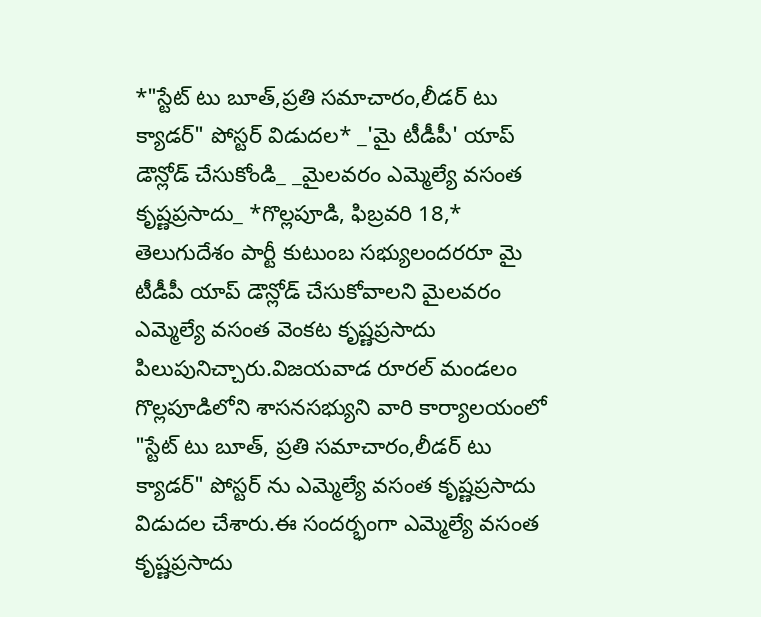*"స్టేట్ టు బూత్,ప్రతి సమాచారం,లీడర్ టు క్యాడర్" పోస్టర్ విడుదల* _'మై టీడీపీ' యాప్ డౌన్లోడ్ చేసుకోండి_ _మైలవరం ఎమ్మెల్యే వసంత కృష్ణప్రసాదు_ *గొల్లపూడి, ఫిబ్రవరి 18,* తెలుగుదేశం పార్టీ కుటుంబ సభ్యులందరరూ మై టీడీపీ యాప్ డౌన్లోడ్ చేసుకోవాలని మైలవరం ఎమ్మెల్యే వసంత వెంకట కృష్ణప్రసాదు పిలుపునిచ్చారు.విజయవాడ రూరల్ మండలం గొల్లపూడిలోని శాసనసభ్యుని వారి కార్యాలయంలో "స్టేట్ టు బూత్, ప్రతి సమాచారం,లీడర్ టు క్యాడర్" పోస్టర్ ను ఎమ్మెల్యే వసంత కృష్ణప్రసాదు విడుదల చేశారు.ఈ సందర్భంగా ఎమ్మెల్యే వసంత కృష్ణప్రసాదు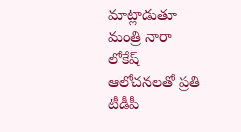మాట్లాడుతూ మంత్రి నారా లోకేష్ ఆలోచనలతో ప్రతి టీడీపీ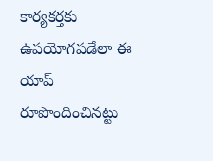కార్యకర్తకు ఉపయోగపడేలా ఈ యాప్ రూపొందించినట్టు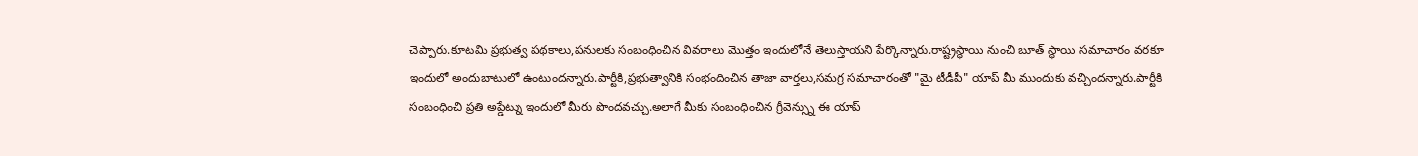చెప్పారు.కూటమి ప్రభుత్వ పథకాలు,పనులకు సంబంధించిన వివరాలు మొత్తం ఇందులోనే తెలుస్తాయని పేర్కొన్నారు.రాష్ట్రస్థాయి నుంచి బూత్ స్థాయి సమాచారం వరకూ ఇందులో అందుబాటులో ఉంటుందన్నారు.పార్టీకి,ప్రభుత్వానికి సంభందించిన తాజా వార్తలు,సమగ్ర సమాచారంతో "మై టీడీపీ" యాప్ మీ ముందుకు వచ్చిందన్నారు.పార్టీకి సంబంధించి ప్రతి అప్డేట్ను ఇందులో మీరు పొందవచ్చు.అలాగే మీకు సంబంధించిన గ్రీవెన్స్ను ఈ యాప్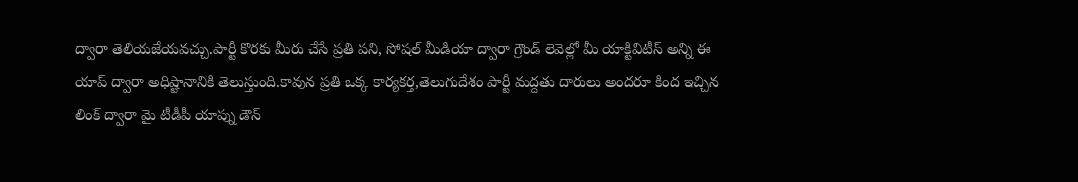ద్వారా తెలియజేయవచ్చు.పార్టీ కొరకు మీరు చేసే ప్రతి పని, సోషల్ మీడియా ద్వారా గ్రౌండ్ లెవెల్లో మీ యాక్టివిటీస్ అన్ని ఈ యాప్ ద్వారా అధిష్టానానికి తెలుస్తుంది.కావున ప్రతి ఒక్క కార్యకర్త,తెలుగుదేశం పార్టీ మద్దతు దారులు అందరూ కింద ఇచ్చిన లింక్ ద్వారా మై టీడీపీ యాప్ను డౌన్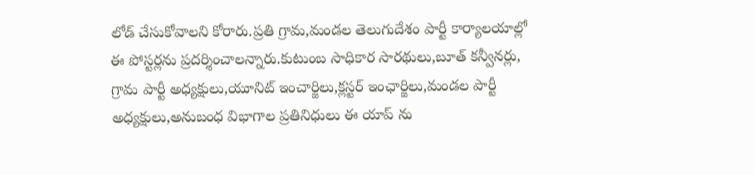లోడ్ చేసుకోవాలని కోరారు.ప్రతి గ్రామ,మండల తెలుగుదేశం పార్టీ కార్యాలయాల్లో ఈ పోస్టర్లను ప్రదర్శించాలన్నారు.కుటుంబ సాధికార సారథులు,బూత్ కన్వీనర్లు, గ్రామ పార్టీ అధ్యక్షులు,యూనిట్ ఇంచార్జిలు,క్లస్టర్ ఇంఛార్జిలు,మండల పార్టీ అధ్యక్షులు,అనుబంధ విభాగాల ప్రతినిధులు ఈ యాప్ ను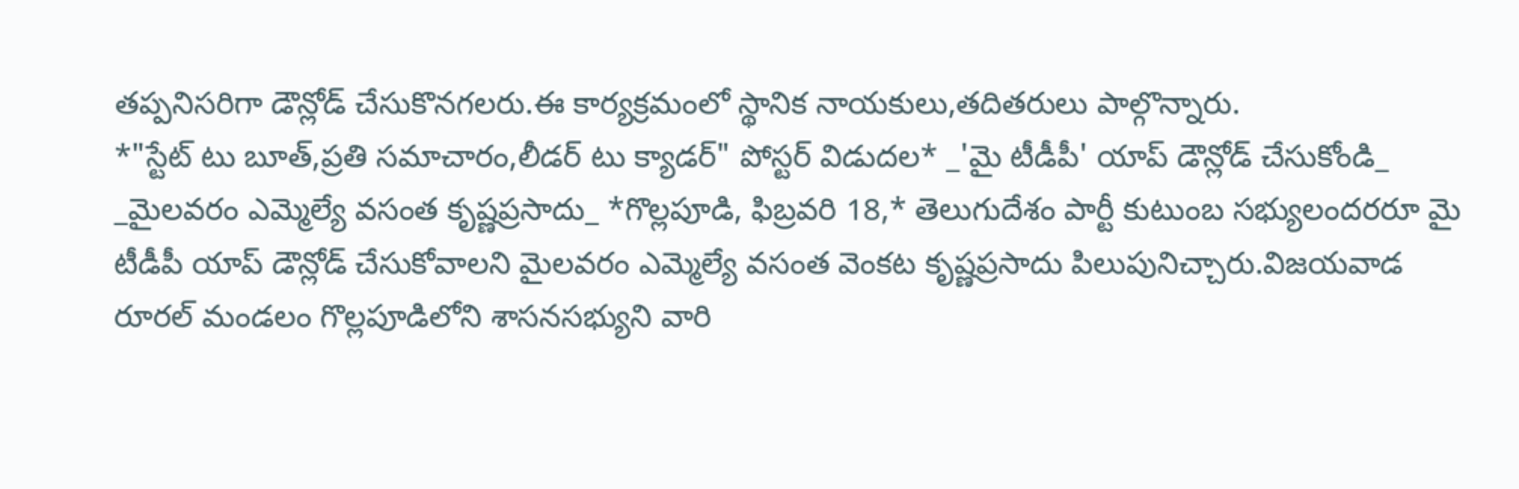తప్పనిసరిగా డౌన్లోడ్ చేసుకొనగలరు.ఈ కార్యక్రమంలో స్థానిక నాయకులు,తదితరులు పాల్గొన్నారు.
*"స్టేట్ టు బూత్,ప్రతి సమాచారం,లీడర్ టు క్యాడర్" పోస్టర్ విడుదల* _'మై టీడీపీ' యాప్ డౌన్లోడ్ చేసుకోండి_ _మైలవరం ఎమ్మెల్యే వసంత కృష్ణప్రసాదు_ *గొల్లపూడి, ఫిబ్రవరి 18,* తెలుగుదేశం పార్టీ కుటుంబ సభ్యులందరరూ మై టీడీపీ యాప్ డౌన్లోడ్ చేసుకోవాలని మైలవరం ఎమ్మెల్యే వసంత వెంకట కృష్ణప్రసాదు పిలుపునిచ్చారు.విజయవాడ రూరల్ మండలం గొల్లపూడిలోని శాసనసభ్యుని వారి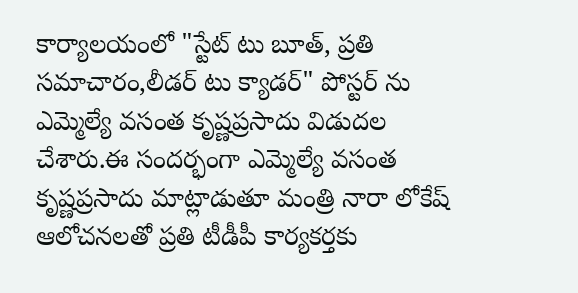కార్యాలయంలో "స్టేట్ టు బూత్, ప్రతి సమాచారం,లీడర్ టు క్యాడర్" పోస్టర్ ను ఎమ్మెల్యే వసంత కృష్ణప్రసాదు విడుదల చేశారు.ఈ సందర్భంగా ఎమ్మెల్యే వసంత కృష్ణప్రసాదు మాట్లాడుతూ మంత్రి నారా లోకేష్ ఆలోచనలతో ప్రతి టీడీపీ కార్యకర్తకు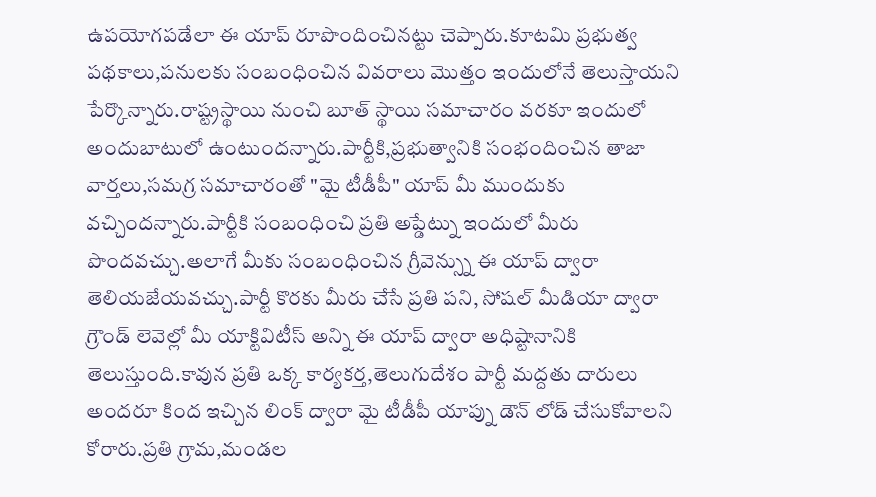ఉపయోగపడేలా ఈ యాప్ రూపొందించినట్టు చెప్పారు.కూటమి ప్రభుత్వ పథకాలు,పనులకు సంబంధించిన వివరాలు మొత్తం ఇందులోనే తెలుస్తాయని పేర్కొన్నారు.రాష్ట్రస్థాయి నుంచి బూత్ స్థాయి సమాచారం వరకూ ఇందులో అందుబాటులో ఉంటుందన్నారు.పార్టీకి,ప్రభుత్వానికి సంభందించిన తాజా వార్తలు,సమగ్ర సమాచారంతో "మై టీడీపీ" యాప్ మీ ముందుకు వచ్చిందన్నారు.పార్టీకి సంబంధించి ప్రతి అప్డేట్ను ఇందులో మీరు పొందవచ్చు.అలాగే మీకు సంబంధించిన గ్రీవెన్స్ను ఈ యాప్ ద్వారా తెలియజేయవచ్చు.పార్టీ కొరకు మీరు చేసే ప్రతి పని, సోషల్ మీడియా ద్వారా గ్రౌండ్ లెవెల్లో మీ యాక్టివిటీస్ అన్ని ఈ యాప్ ద్వారా అధిష్టానానికి తెలుస్తుంది.కావున ప్రతి ఒక్క కార్యకర్త,తెలుగుదేశం పార్టీ మద్దతు దారులు అందరూ కింద ఇచ్చిన లింక్ ద్వారా మై టీడీపీ యాప్ను డౌన్ లోడ్ చేసుకోవాలని కోరారు.ప్రతి గ్రామ,మండల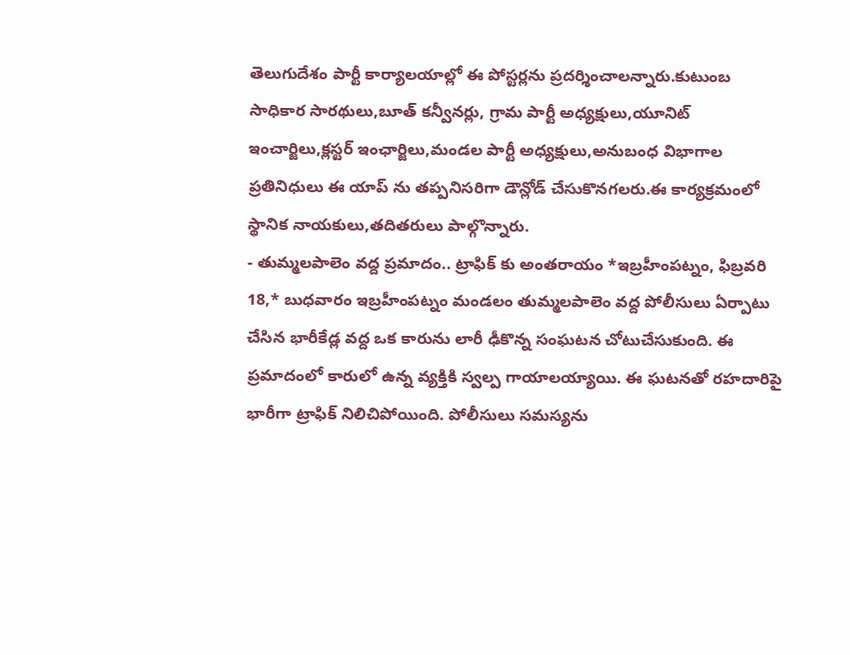తెలుగుదేశం పార్టీ కార్యాలయాల్లో ఈ పోస్టర్లను ప్రదర్శించాలన్నారు.కుటుంబ సాధికార సారథులు,బూత్ కన్వీనర్లు, గ్రామ పార్టీ అధ్యక్షులు,యూనిట్ ఇంచార్జిలు,క్లస్టర్ ఇంఛార్జిలు,మండల పార్టీ అధ్యక్షులు,అనుబంధ విభాగాల ప్రతినిధులు ఈ యాప్ ను తప్పనిసరిగా డౌన్లోడ్ చేసుకొనగలరు.ఈ కార్యక్రమంలో స్థానిక నాయకులు,తదితరులు పాల్గొన్నారు.
- తుమ్మలపాలెం వద్ద ప్రమాదం.. ట్రాఫిక్ కు అంతరాయం *ఇబ్రహీంపట్నం, ఫిబ్రవరి 18,* బుధవారం ఇబ్రహీంపట్నం మండలం తుమ్మలపాలెం వద్ద పోలీసులు ఏర్పాటు చేసిన భారీకేడ్ల వద్ద ఒక కారును లారీ ఢీకొన్న సంఘటన చోటుచేసుకుంది. ఈ ప్రమాదంలో కారులో ఉన్న వ్యక్తికి స్వల్ప గాయాలయ్యాయి. ఈ ఘటనతో రహదారిపై భారీగా ట్రాఫిక్ నిలిచిపోయింది. పోలీసులు సమస్యను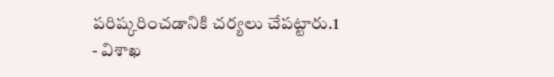పరిష్కరించడానికి చర్యలు చేపట్టారు.1
- విశాఖ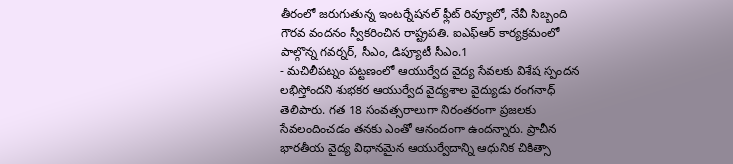తీరంలో జరుగుతున్న ఇంటర్నేషనల్ ఫ్లీట్ రివ్యూలో, నేవీ సిబ్బంది గౌరవ వందనం స్వీకరించిన రాష్ట్రపతి. ఐఎఫ్ఆర్ కార్యక్రమంలో పాల్గొన్న గవర్నర్, సీఎం, డిప్యూటీ సీఎం.1
- మచిలీపట్నం పట్టణంలో ఆయుర్వేద వైద్య సేవలకు విశేష స్పందన లభిస్తోందని శుభకర ఆయుర్వేద వైద్యశాల వైద్యుడు రంగనాధ్ తెలిపారు. గత 18 సంవత్సరాలుగా నిరంతరంగా ప్రజలకు సేవలందించడం తనకు ఎంతో ఆనందంగా ఉందన్నారు. ప్రాచీన భారతీయ వైద్య విధానమైన ఆయుర్వేదాన్ని ఆధునిక చికిత్సా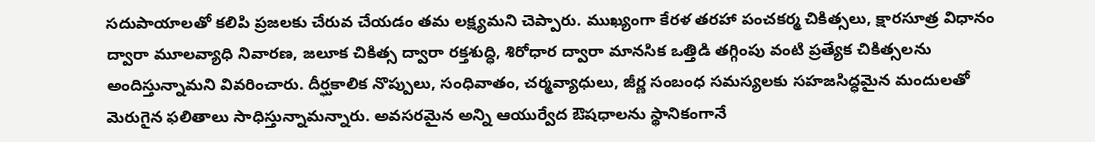సదుపాయాలతో కలిపి ప్రజలకు చేరువ చేయడం తమ లక్ష్యమని చెప్పారు. ముఖ్యంగా కేరళ తరహా పంచకర్మ చికిత్సలు, క్షారసూత్ర విధానం ద్వారా మూలవ్యాధి నివారణ, జలూక చికిత్స ద్వారా రక్తశుద్ధి, శిరోధార ద్వారా మానసిక ఒత్తిడి తగ్గింపు వంటి ప్రత్యేక చికిత్సలను అందిస్తున్నామని వివరించారు. దీర్ఘకాలిక నొప్పులు, సంధివాతం, చర్మవ్యాధులు, జీర్ణ సంబంధ సమస్యలకు సహజసిద్ధమైన మందులతో మెరుగైన ఫలితాలు సాధిస్తున్నామన్నారు. అవసరమైన అన్ని ఆయుర్వేద ఔషధాలను స్థానికంగానే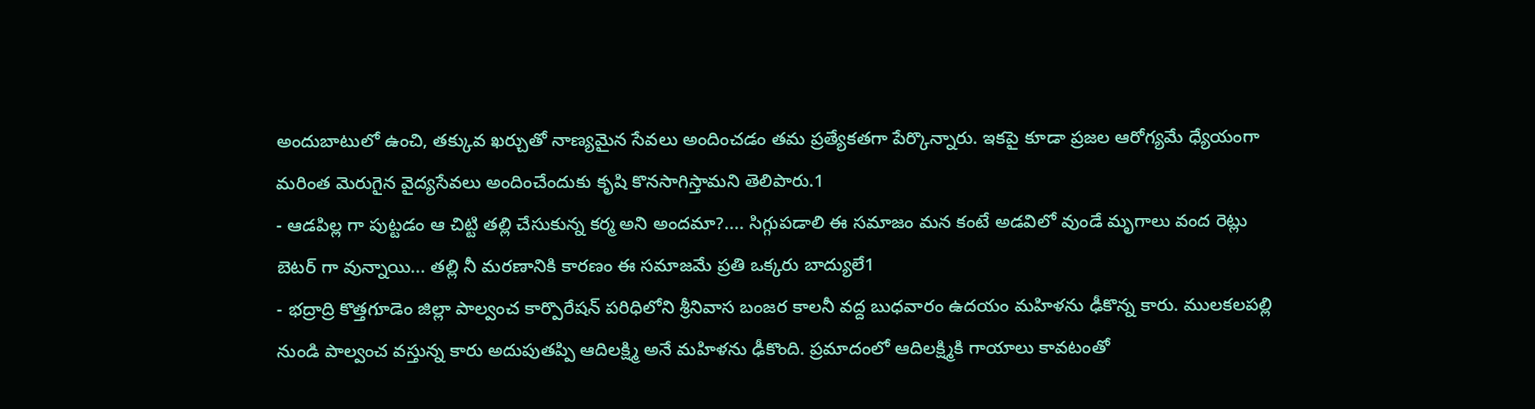అందుబాటులో ఉంచి, తక్కువ ఖర్చుతో నాణ్యమైన సేవలు అందించడం తమ ప్రత్యేకతగా పేర్కొన్నారు. ఇకపై కూడా ప్రజల ఆరోగ్యమే ధ్యేయంగా మరింత మెరుగైన వైద్యసేవలు అందించేందుకు కృషి కొనసాగిస్తామని తెలిపారు.1
- ఆడపిల్ల గా పుట్టడం ఆ చిట్టి తల్లి చేసుకున్న కర్మ అని అందమా?.... సిగ్గుపడాలి ఈ సమాజం మన కంటే అడవిలో వుండే మృగాలు వంద రెట్లు బెటర్ గా వున్నాయి... తల్లి నీ మరణానికి కారణం ఈ సమాజమే ప్రతి ఒక్కరు బాద్యులే1
- భద్రాద్రి కొత్తగూడెం జిల్లా పాల్వంచ కార్పొరేషన్ పరిధిలోని శ్రీనివాస బంజర కాలనీ వద్ద బుధవారం ఉదయం మహిళను ఢీకొన్న కారు. ములకలపల్లి నుండి పాల్వంచ వస్తున్న కారు అదుపుతప్పి ఆదిలక్ష్మి అనే మహిళను ఢీకొంది. ప్రమాదంలో ఆదిలక్ష్మికి గాయాలు కావటంతో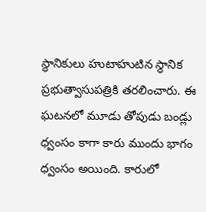స్థానికులు హుటాహుటిన స్థానిక ప్రభుత్వాసుపత్రికి తరలించారు. ఈ ఘటనలో మూడు తోపుడు బండ్లు ధ్వంసం కాగా కారు ముందు భాగం ధ్వంసం అయింది. కారులో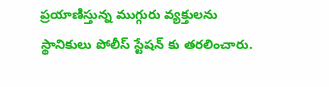ప్రయాణిస్తున్న ముగ్గురు వ్యక్తులను స్థానికులు పోలీస్ స్టేషన్ కు తరలించారు.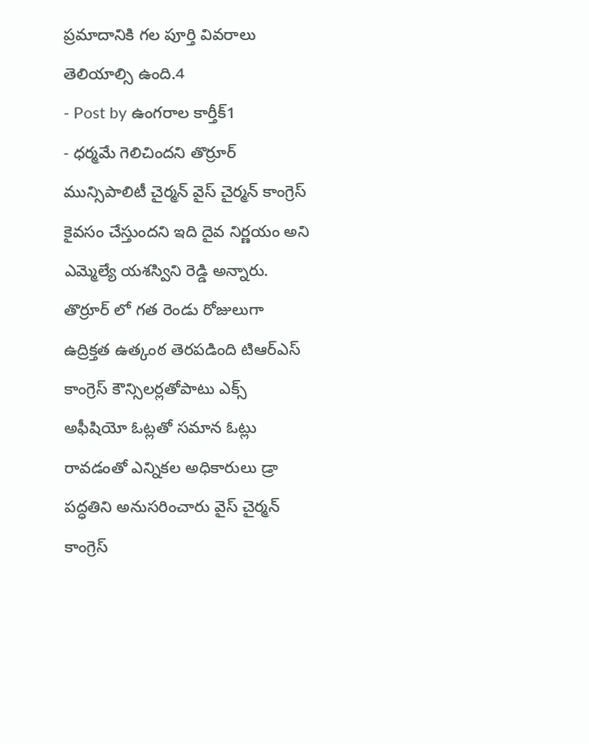ప్రమాదానికి గల పూర్తి వివరాలు తెలియాల్సి ఉంది.4
- Post by ఉంగరాల కార్తీక్1
- ధర్మమే గెలిచిందని తొర్రూర్ మున్సిపాలిటీ చైర్మన్ వైస్ చైర్మన్ కాంగ్రెస్ కైవసం చేస్తుందని ఇది దైవ నిర్ణయం అని ఎమ్మెల్యే యశస్విని రెడ్డి అన్నారు. తొర్రూర్ లో గత రెండు రోజులుగా ఉద్రిక్తత ఉత్కంఠ తెరపడింది టిఆర్ఎస్ కాంగ్రెస్ కౌన్సిలర్లతోపాటు ఎక్స్ అఫీషియో ఓట్లతో సమాన ఓట్లు రావడంతో ఎన్నికల అధికారులు డ్రా పద్ధతిని అనుసరించారు వైస్ చైర్మన్ కాంగ్రెస్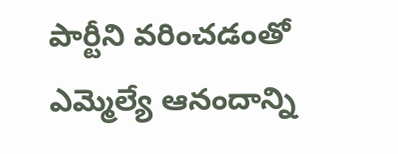పార్టీని వరించడంతో ఎమ్మెల్యే ఆనందాన్ని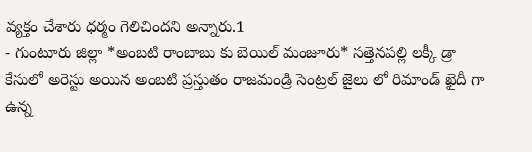వ్యక్తం చేశారు ధర్మం గెలిచిందని అన్నారు.1
- గుంటూరు జిల్లా *అంబటి రాంబాబు కు బెయిల్ మంజూరు* సత్తెనపల్లి లక్కీ డ్రా కేసులో అరెస్టు అయిన అంబటి ప్రస్తుతం రాజమండ్రి సెంట్రల్ జైలు లో రిమాండ్ ఖైదీ గా ఉన్న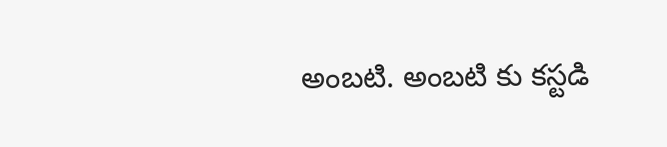అంబటి. అంబటి కు కస్టడి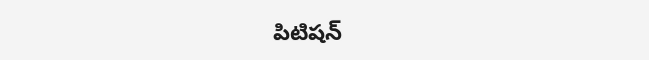పిటిషన్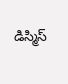డిస్మిస్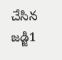చేసిన జడ్జి1